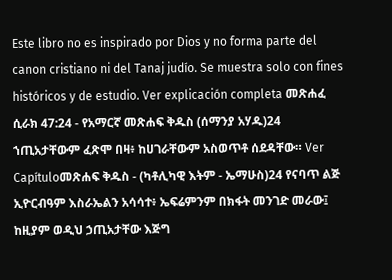Este libro no es inspirado por Dios y no forma parte del canon cristiano ni del Tanaj judío. Se muestra solo con fines históricos y de estudio. Ver explicación completa መጽሐፈ ሲራክ 47:24 - የአማርኛ መጽሐፍ ቅዱስ (ሰማንያ አሃዱ)24 ኀጢአታቸውም ፈጽሞ በዛ፥ ከሀገራቸውም አስወጥቶ ሰደዳቸው። Ver Capítuloመጽሐፍ ቅዱስ - (ካቶሊካዊ እትም - ኤማሁስ)24 የናባጥ ልጅ ኢዮርብዓም እስራኤልን አሳሳተ፥ ኤፍሬምንም በክፋት መንገድ መራው፤ ከዚያም ወዲህ ኃጢአታቸው እጅግ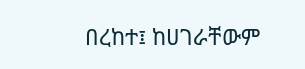በረከተ፤ ከሀገራቸውም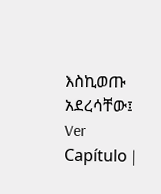እስኪወጡ አደረሳቸው፤ Ver Capítulo |